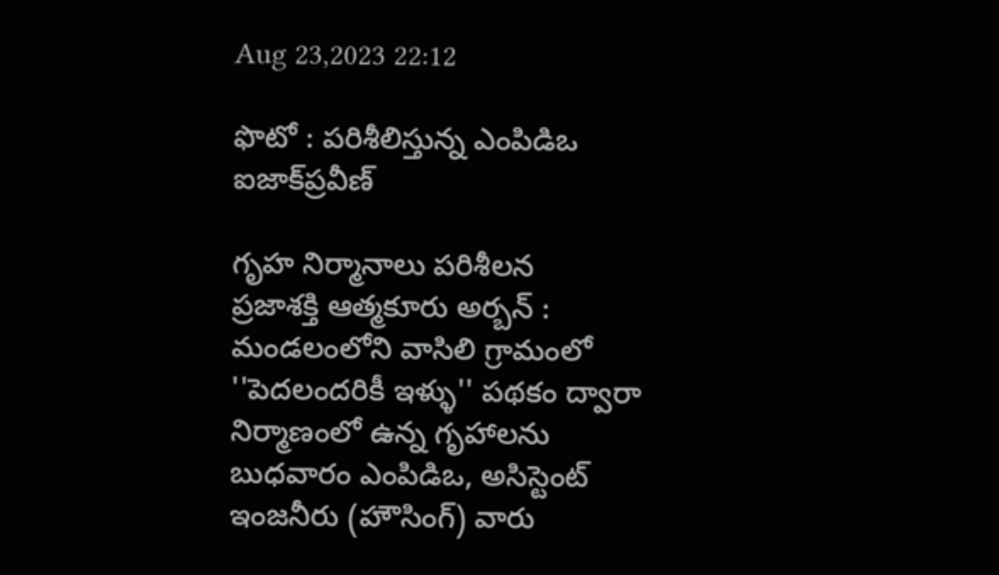Aug 23,2023 22:12

ఫొటో : పరిశీలిస్తున్న ఎంపిడిఒ ఐజాక్‌ప్రవీణ్‌

గృహ నిర్మానాలు పరిశీలన
ప్రజాశక్తి ఆత్మకూరు అర్బన్‌ : మండలంలోని వాసిలి గ్రామంలో ''పెదలందరికీ ఇళ్ళు'' పథకం ద్వారా నిర్మాణంలో ఉన్న గృహాలను బుధవారం ఎంపిడిఒ, అసిస్టెంట్‌ ఇంజనీరు (హౌసింగ్‌) వారు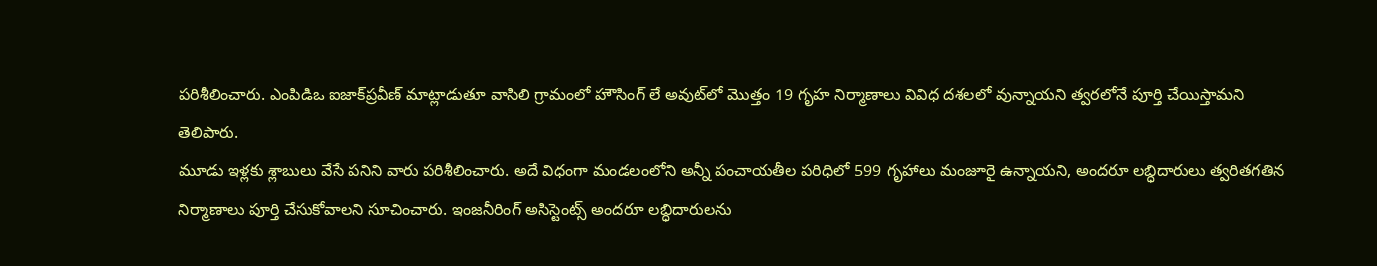పరిశీలించారు. ఎంపిడిఒ ఐజాక్‌ప్రవీణ్‌ మాట్లాడుతూ వాసిలి గ్రామంలో హౌసింగ్‌ లే అవుట్‌లో మొత్తం 19 గృహ నిర్మాణాలు వివిధ దశలలో వున్నాయని త్వరలోనే పూర్తి చేయిస్తామని తెలిపారు.
మూడు ఇళ్లకు శ్లాబులు వేసే పనిని వారు పరిశీలించారు. అదే విధంగా మండలంలోని అన్నీ పంచాయతీల పరిధిలో 599 గృహాలు మంజూరై ఉన్నాయని, అందరూ లబ్ధిదారులు త్వరితగతిన నిర్మాణాలు పూర్తి చేసుకోవాలని సూచించారు. ఇంజనీరింగ్‌ అసిస్టెంట్స్‌ అందరూ లబ్ధిదారులను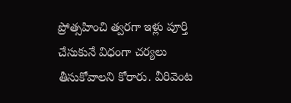ప్రోత్సహించి త్వరగా ఇళ్లు పూర్తి చేసుకునే విధంగా చర్యలు తీసుకోవాలని కోరారు. వీరివెంట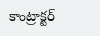కాంట్రాక్టర్‌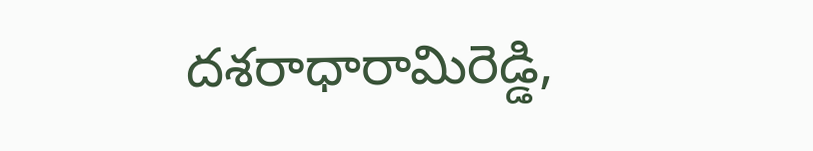దశరాధారామిరెడ్డి,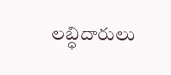లబ్ధిదారులు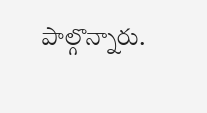పాల్గొన్నారు.